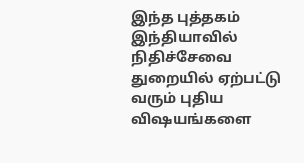இந்த புத்தகம் இந்தியாவில் நிதிச்சேவை துறையில் ஏற்பட்டு வரும் புதிய விஷயங்களை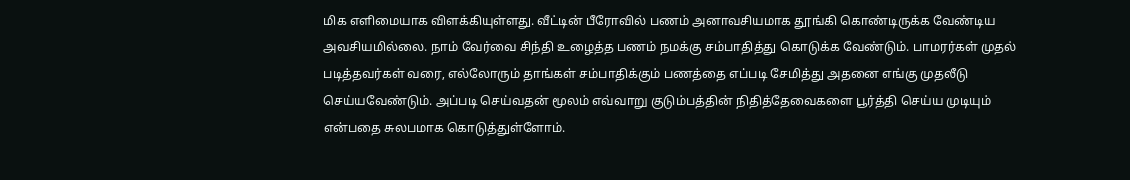மிக எளிமையாக விளக்கியுள்ளது. வீட்டின் பீரோவில் பணம் அனாவசியமாக தூங்கி கொண்டிருக்க வேண்டிய அவசியமில்லை. நாம் வேர்வை சிந்தி உழைத்த பணம் நமக்கு சம்பாதித்து கொடுக்க வேண்டும். பாமரர்கள் முதல் படித்தவர்கள் வரை, எல்லோரும் தாங்கள் சம்பாதிக்கும் பணத்தை எப்படி சேமித்து அதனை எங்கு முதலீடு செய்யவேண்டும். அப்படி செய்வதன் மூலம் எவ்வாறு குடும்பத்தின் நிதித்தேவைகளை பூர்த்தி செய்ய முடியும் என்பதை சுலபமாக கொடுத்துள்ளோம்.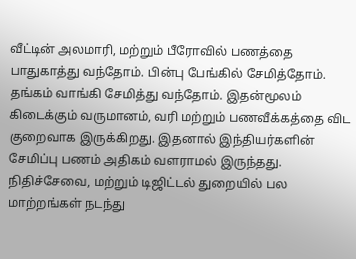வீட்டின் அலமாரி, மற்றும் பீரோவில் பணத்தை பாதுகாத்து வந்தோம். பின்பு பேங்கில் சேமித்தோம். தங்கம் வாங்கி சேமித்து வந்தோம். இதன்மூலம் கிடைக்கும் வருமானம், வரி மற்றும் பணவீக்கத்தை விட குறைவாக இருக்கிறது. இதனால் இந்தியர்களின் சேமிப்பு பணம் அதிகம் வளராமல் இருந்தது. நிதிச்சேவை, மற்றும் டிஜிட்டல் துறையில் பல மாற்றங்கள் நடந்து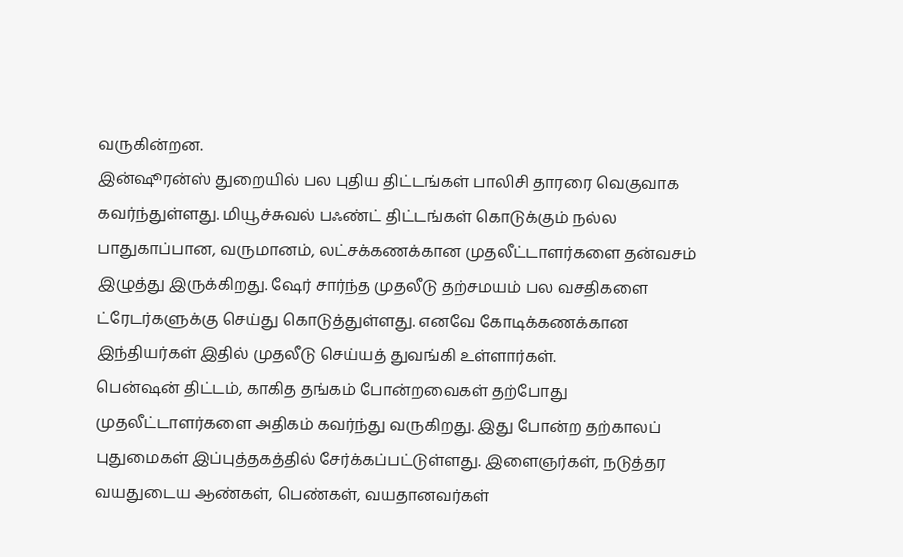வருகின்றன.
இன்ஷூரன்ஸ் துறையில் பல புதிய திட்டங்கள் பாலிசி தாரரை வெகுவாக கவர்ந்துள்ளது. மியூச்சுவல் பஃண்ட் திட்டங்கள் கொடுக்கும் நல்ல பாதுகாப்பான, வருமானம், லட்சக்கணக்கான முதலீட்டாளர்களை தன்வசம் இழுத்து இருக்கிறது. ஷேர் சார்ந்த முதலீடு தற்சமயம் பல வசதிகளை ட்ரேடர்களுக்கு செய்து கொடுத்துள்ளது. எனவே கோடிக்கணக்கான இந்தியர்கள் இதில் முதலீடு செய்யத் துவங்கி உள்ளார்கள்.
பென்ஷன் திட்டம், காகித தங்கம் போன்றவைகள் தற்போது முதலீட்டாளர்களை அதிகம் கவர்ந்து வருகிறது. இது போன்ற தற்காலப் புதுமைகள் இப்புத்தகத்தில் சேர்க்கப்பட்டுள்ளது. இளைஞர்கள், நடுத்தர வயதுடைய ஆண்கள், பெண்கள், வயதானவர்கள்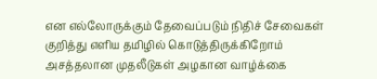என எல்லோருக்கும் தேவைப்படும் நிதிச் சேவைகள் குறித்து எளிய தமிழில் கொடுத்திருக்கிறோம்
அசத்தலான முதலீடுகள் அழகான வாழ்க்கை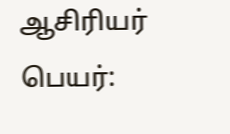ஆசிரியர் பெயர்: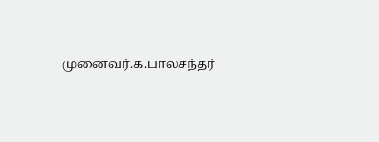முனைவர்.க.பாலசந்தர்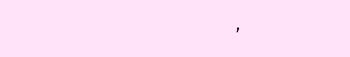,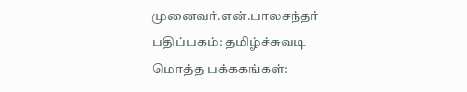முனைவர்.என்.பாலசந்தர்
பதிப்பகம்: தமிழ்ச்சுவடி
மொத்த பக்ககங்கள்: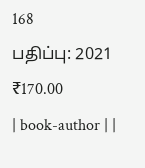168
பதிப்பு: 2021
₹170.00
| book-author | |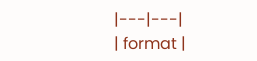|---|---|
| format |